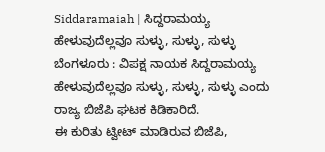Siddaramaiah | ಸಿದ್ದರಾಮಯ್ಯ ಹೇಳುವುದೆಲ್ಲವೂ ಸುಳ್ಳು, ಸುಳ್ಳು, ಸುಳ್ಳು
ಬೆಂಗಳೂರು : ವಿಪಕ್ಷ ನಾಯಕ ಸಿದ್ದರಾಮಯ್ಯ ಹೇಳುವುದೆಲ್ಲವೂ ಸುಳ್ಳು, ಸುಳ್ಳು, ಸುಳ್ಳು ಎಂದು ರಾಜ್ಯ ಬಿಜೆಪಿ ಘಟಕ ಕಿಡಿಕಾರಿದೆ.
ಈ ಕುರಿತು ಟ್ವೀಟ್ ಮಾಡಿರುವ ಬಿಜೆಪಿ,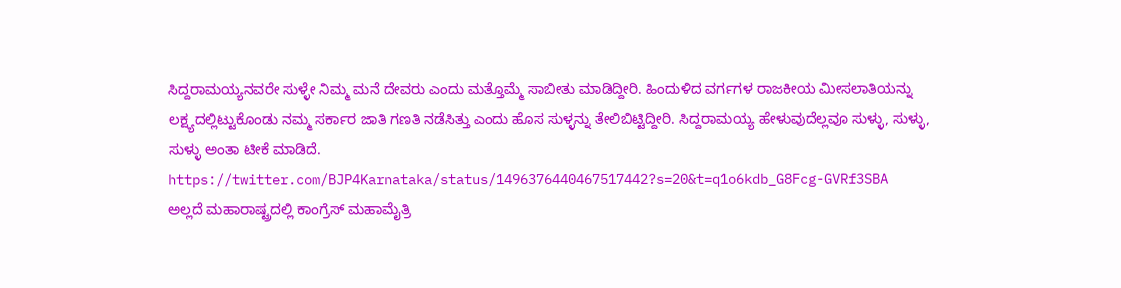ಸಿದ್ದರಾಮಯ್ಯನವರೇ ಸುಳ್ಳೇ ನಿಮ್ಮ ಮನೆ ದೇವರು ಎಂದು ಮತ್ತೊಮ್ಮೆ ಸಾಬೀತು ಮಾಡಿದ್ದೀರಿ. ಹಿಂದುಳಿದ ವರ್ಗಗಳ ರಾಜಕೀಯ ಮೀಸಲಾತಿಯನ್ನು ಲಕ್ಷ್ಯದಲ್ಲಿಟ್ಟುಕೊಂಡು ನಮ್ಮ ಸರ್ಕಾರ ಜಾತಿ ಗಣತಿ ನಡೆಸಿತ್ತು ಎಂದು ಹೊಸ ಸುಳ್ಳನ್ನು ತೇಲಿಬಿಟ್ಟಿದ್ದೀರಿ. ಸಿದ್ದರಾಮಯ್ಯ ಹೇಳುವುದೆಲ್ಲವೂ ಸುಳ್ಳು, ಸುಳ್ಳು, ಸುಳ್ಳು ಅಂತಾ ಟೀಕೆ ಮಾಡಿದೆ.
https://twitter.com/BJP4Karnataka/status/1496376440467517442?s=20&t=q1o6kdb_G8Fcg-GVRf3SBA
ಅಲ್ಲದೆ ಮಹಾರಾಷ್ಟ್ರದಲ್ಲಿ ಕಾಂಗ್ರೆಸ್ ಮಹಾಮೈತ್ರಿ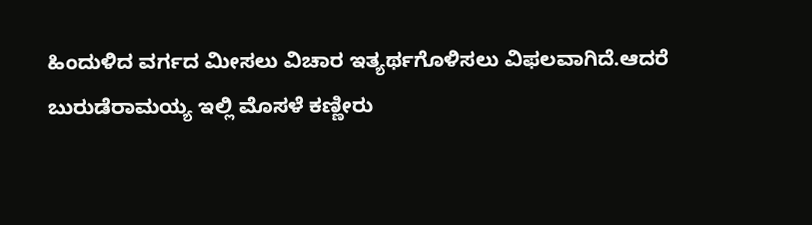ಹಿಂದುಳಿದ ವರ್ಗದ ಮೀಸಲು ವಿಚಾರ ಇತ್ಯರ್ಥಗೊಳಿಸಲು ವಿಫಲವಾಗಿದೆ.ಆದರೆ ಬುರುಡೆರಾಮಯ್ಯ ಇಲ್ಲಿ ಮೊಸಳೆ ಕಣ್ಣೀರು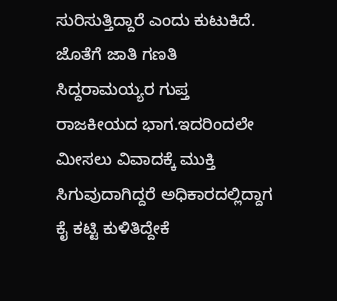ಸುರಿಸುತ್ತಿದ್ದಾರೆ ಎಂದು ಕುಟುಕಿದೆ. ಜೊತೆಗೆ ಜಾತಿ ಗಣತಿ ಸಿದ್ದರಾಮಯ್ಯರ ಗುಪ್ತ ರಾಜಕೀಯದ ಭಾಗ.ಇದರಿಂದಲೇ ಮೀಸಲು ವಿವಾದಕ್ಕೆ ಮುಕ್ತಿ ಸಿಗುವುದಾಗಿದ್ದರೆ ಅಧಿಕಾರದಲ್ಲಿದ್ದಾಗ ಕೈ ಕಟ್ಟಿ ಕುಳಿತಿದ್ದೇಕೆ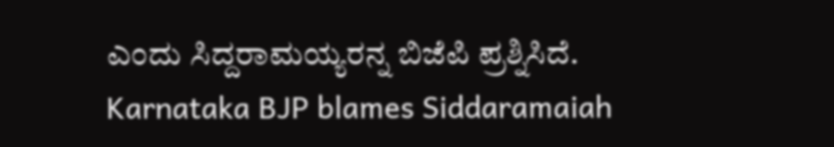ಎಂದು ಸಿದ್ದರಾಮಯ್ಯರನ್ನ ಬಿಜೆಪಿ ಪ್ರಶ್ನಿಸಿದೆ.
Karnataka BJP blames Siddaramaiah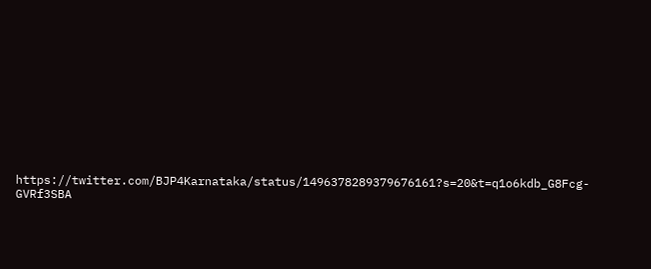https://twitter.com/BJP4Karnataka/status/1496378289379676161?s=20&t=q1o6kdb_G8Fcg-GVRf3SBA